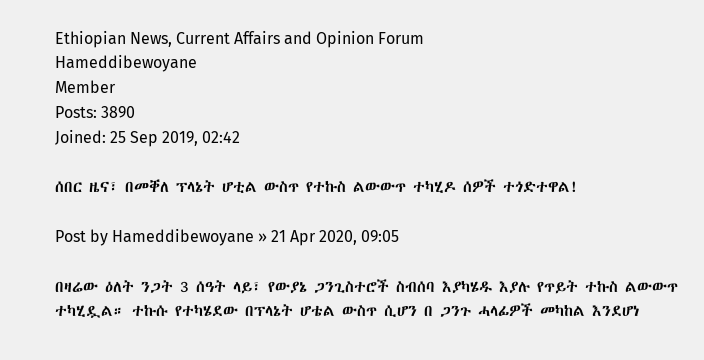Ethiopian News, Current Affairs and Opinion Forum
Hameddibewoyane
Member
Posts: 3890
Joined: 25 Sep 2019, 02:42

ሰበር ዜና፣ በመቐለ ፕላኔት ሆቲል ውስጥ የተኩስ ልውውጥ ተካሂዶ ሰዎች ተጎድተዋል!

Post by Hameddibewoyane » 21 Apr 2020, 09:05

በዛሬው ዕለት ንጋት 3 ሰዓት ላይ፣ የውያኔ ጋንጊስተሮች ስብሰባ እያካሄዱ እያሉ የጥይት ተኩስ ልውውጥ ተካሂዷል። ተኩሱ የተካሄደው በፕላኔት ሆቴል ውስጥ ሲሆን በ ጋንጉ ሓላፊዎች መካከል እንደሆነ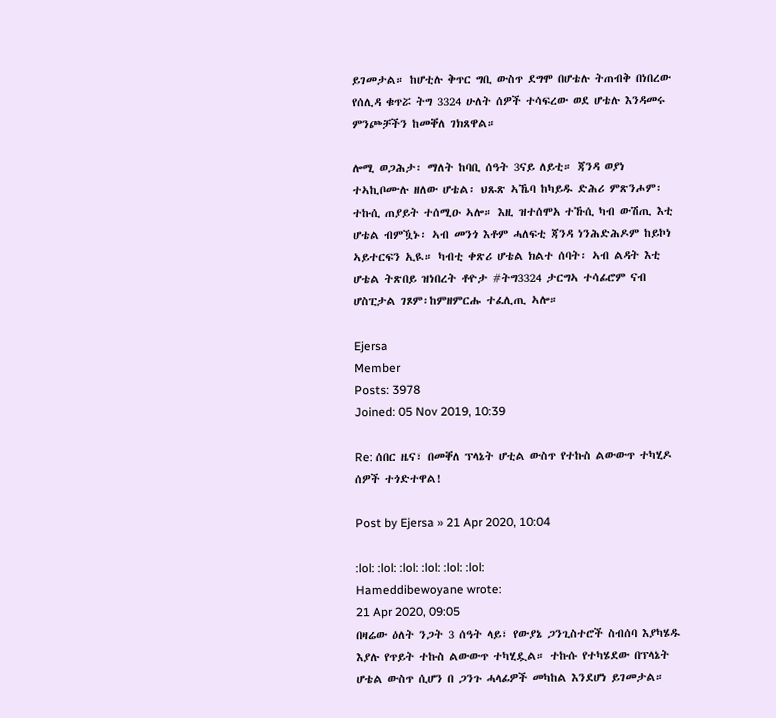ይገመታል። ከሆቲሉ ቅጥር ግቢ ውስጥ ደግሞ በሆቴሉ ትጠብቅ በነበረው የሰሊዳ ቁጥሯ ትግ 3324 ሁለት ሰዎች ተሳፍረው ወደ ሆቴሉ እንዳመሩ ምንጮቻችን ከመቐለ ገክጸዋል።

ሎሚ ወጋሕታ፡ ማለት ከባቢ ሰዓት 3ናይ ለይቲ። ጃንዳ ወያነ ተኣኪቦሙሉ ዘለው ሆቴል፡ ህጹጽ ኣኼባ ከካይዱ ድሕሪ ምጽንሖም፡ ተኩሲ ጠያይት ተሰሚዑ ኣሎ። እዚ ዝተሰሞአ ተኹሲ ካብ ውሽጢ እቲ ሆቴል ብምዃኑ፡ ኣብ መንጎ እቶም ሓለፍቲ ጃንዳ ነንሕድሕዶም ከይኮነ ኣይተርፍን ኢዪ። ካብቲ ቀጽሪ ሆቴል ክልተ ሰባት፡ ኣብ ልዳት እቲ ሆቴል ትጽበይ ዝነበረት ቶዮታ #ትግ3324 ታርግኣ ተሳፊሮም ናብ ሆስፒታል ገጾም፡ከምዘምርሑ ተፈሊጢ ኣሎ።

Ejersa
Member
Posts: 3978
Joined: 05 Nov 2019, 10:39

Re: ሰበር ዜና፣ በመቐለ ፕላኔት ሆቲል ውስጥ የተኩስ ልውውጥ ተካሂዶ ሰዎች ተጎድተዋል!

Post by Ejersa » 21 Apr 2020, 10:04

:lol: :lol: :lol: :lol: :lol: :lol:
Hameddibewoyane wrote:
21 Apr 2020, 09:05
በዛሬው ዕለት ንጋት 3 ሰዓት ላይ፣ የውያኔ ጋንጊስተሮች ስብሰባ እያካሄዱ እያሉ የጥይት ተኩስ ልውውጥ ተካሂዷል። ተኩሱ የተካሄደው በፕላኔት ሆቴል ውስጥ ሲሆን በ ጋንጉ ሓላፊዎች መካከል እንደሆነ ይገመታል።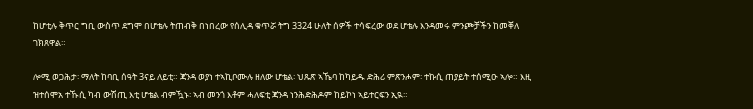ከሆቲሉ ቅጥር ግቢ ውስጥ ደግሞ በሆቴሉ ትጠብቅ በነበረው የሰሊዳ ቁጥሯ ትግ 3324 ሁለት ሰዎች ተሳፍረው ወደ ሆቴሉ እንዳመሩ ምንጮቻችን ከመቐለ ገክጸዋል።

ሎሚ ወጋሕታ፡ ማለት ከባቢ ሰዓት 3ናይ ለይቲ። ጃንዳ ወያነ ተኣኪቦሙሉ ዘለው ሆቴል፡ ህጹጽ ኣኼባ ከካይዱ ድሕሪ ምጽንሖም፡ ተኩሲ ጠያይት ተሰሚዑ ኣሎ። እዚ ዝተሰሞአ ተኹሲ ካብ ውሽጢ እቲ ሆቴል ብምዃኑ፡ ኣብ መንጎ እቶም ሓለፍቲ ጃንዳ ነንሕድሕዶም ከይኮነ ኣይተርፍን ኢዪ።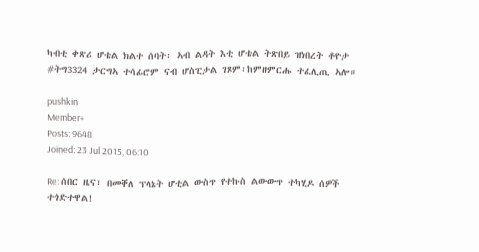ካብቲ ቀጽሪ ሆቴል ክልተ ሰባት፡ ኣብ ልዳት እቲ ሆቴል ትጽበይ ዝነበረት ቶዮታ #ትግ3324 ታርግኣ ተሳፊሮም ናብ ሆስፒታል ገጾም፡ከምዘምርሑ ተፈሊጢ ኣሎ።

pushkin
Member+
Posts: 9648
Joined: 23 Jul 2015, 06:10

Re: ሰበር ዜና፣ በመቐለ ፕላኔት ሆቲል ውስጥ የተኩስ ልውውጥ ተካሂዶ ሰዎች ተጎድተዋል!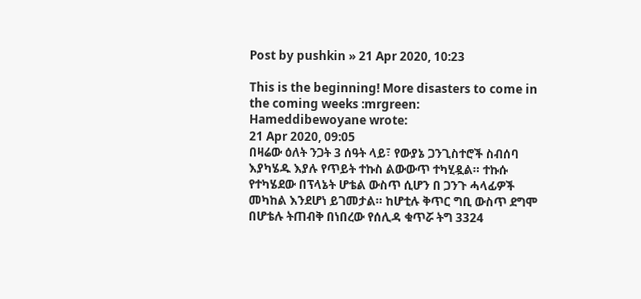Post by pushkin » 21 Apr 2020, 10:23

This is the beginning! More disasters to come in the coming weeks :mrgreen:
Hameddibewoyane wrote:
21 Apr 2020, 09:05
በዛሬው ዕለት ንጋት 3 ሰዓት ላይ፣ የውያኔ ጋንጊስተሮች ስብሰባ እያካሄዱ እያሉ የጥይት ተኩስ ልውውጥ ተካሂዷል። ተኩሱ የተካሄደው በፕላኔት ሆቴል ውስጥ ሲሆን በ ጋንጉ ሓላፊዎች መካከል እንደሆነ ይገመታል። ከሆቲሉ ቅጥር ግቢ ውስጥ ደግሞ በሆቴሉ ትጠብቅ በነበረው የሰሊዳ ቁጥሯ ትግ 3324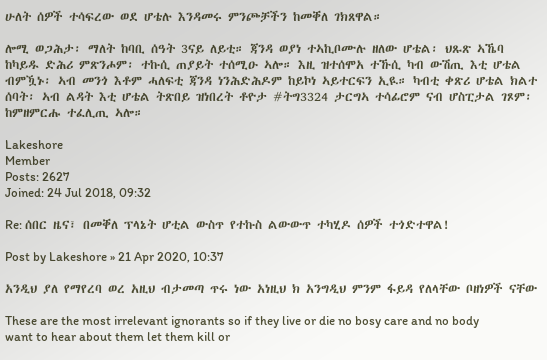ሁለት ሰዎች ተሳፍረው ወደ ሆቴሉ እንዳመሩ ምንጮቻችን ከመቐለ ገክጸዋል።

ሎሚ ወጋሕታ፡ ማለት ከባቢ ሰዓት 3ናይ ለይቲ። ጃንዳ ወያነ ተኣኪቦሙሉ ዘለው ሆቴል፡ ህጹጽ ኣኼባ ከካይዱ ድሕሪ ምጽንሖም፡ ተኩሲ ጠያይት ተሰሚዑ ኣሎ። እዚ ዝተሰሞአ ተኹሲ ካብ ውሽጢ እቲ ሆቴል ብምዃኑ፡ ኣብ መንጎ እቶም ሓለፍቲ ጃንዳ ነንሕድሕዶም ከይኮነ ኣይተርፍን ኢዪ። ካብቲ ቀጽሪ ሆቴል ክልተ ሰባት፡ ኣብ ልዳት እቲ ሆቴል ትጽበይ ዝነበረት ቶዮታ #ትግ3324 ታርግኣ ተሳፊሮም ናብ ሆስፒታል ገጾም፡ከምዘምርሑ ተፈሊጢ ኣሎ።

Lakeshore
Member
Posts: 2627
Joined: 24 Jul 2018, 09:32

Re: ሰበር ዜና፣ በመቐለ ፕላኔት ሆቲል ውስጥ የተኩስ ልውውጥ ተካሂዶ ሰዎች ተጎድተዋል!

Post by Lakeshore » 21 Apr 2020, 10:37

አንዲህ ያለ የማየረባ ወረ አዚህ ብታመጣ ጥሩ ነው አነዚህ ክ አንግዲህ ምንም ፋይዳ የለላቸው ቦዘነዎች ናቸው

These are the most irrelevant ignorants so if they live or die no bosy care and no body want to hear about them let them kill or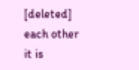[deleted] each other
it is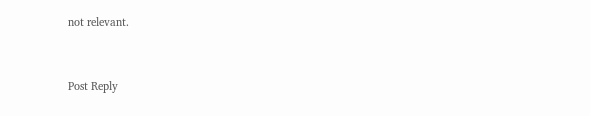not relevant.



Post Reply